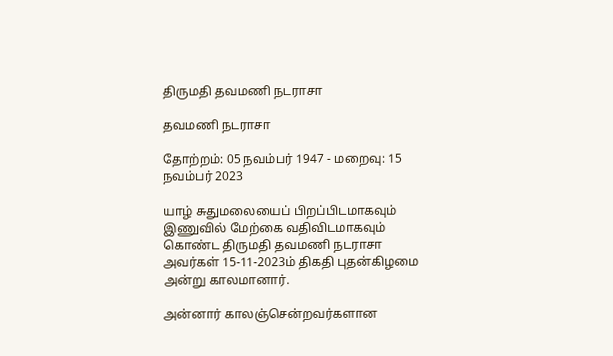திருமதி தவமணி நடராசா

தவமணி நடராசா

தோற்றம்: 05 நவம்பர் 1947 - மறைவு: 15 நவம்பர் 2023

யாழ் சுதுமலையைப் பிறப்பிடமாகவும் இணுவில் மேற்கை வதிவிடமாகவும் கொண்ட திருமதி தவமணி நடராசா அவர்கள் 15-11-2023ம் திகதி புதன்கிழமை அன்று காலமானார்.

அன்னார் காலஞ்சென்றவர்களான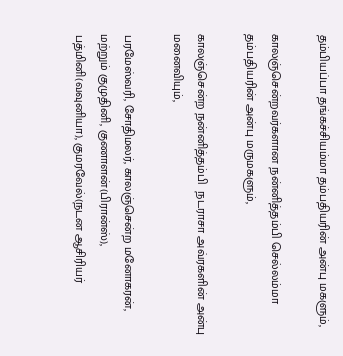தம்பியப்பா தங்கச்சியம்மா தம்பதியரின் அன்பு மகளும்,

காலஞ்சென்றவர்களான நன்னித்தம்பி செல்லம்மா தம்பதியரின் அன்பு மருமகளும்,

காலஞ்சென்ற நன்னித்தம்பி  நடராசா அவ்ரகளின் அன்பு மனைவியும்,

பரமேஸ்வரி, சோதிமலர், காலஞ்சென்ற மனோகரன், மற்றும் குமுதினி, குணாளன்(பிரான்ஸ்), பத்மினி(வவுனியா), குமரவேல்(நடன ஆசிரியர்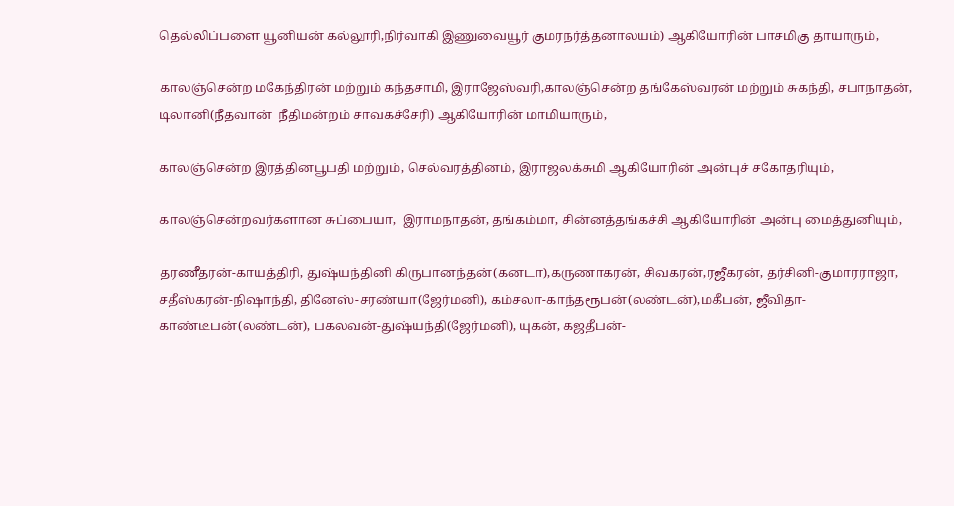தெல்லிப்பளை யூனியன் கல்லூரி,நிர்வாகி இணுவையூர் குமரநர்த்தனாலயம்) ஆகியோரின் பாசமிகு தாயாரும்,

காலஞ்சென்ற மகேந்திரன் மற்றும் கந்தசாமி, இராஜேஸ்வரி,காலஞ்சென்ற தங்கேஸ்வரன் மற்றும் சுகந்தி, சபாநாதன்,  டிலானி(நீதவான்  நீதிமன்றம் சாவகச்சேரி) ஆகியோரின் மாமியாரும்,

காலஞ்சென்ற இரத்தினபூபதி மற்றும், செல்வரத்தினம், இராஜலக்சுமி ஆகியோரின் அன்புச் சகோதரியும்,

காலஞ்சென்றவர்களான சுப்பையா,  இராமநாதன், தங்கம்மா, சின்னத்தங்கச்சி ஆகியோரின் அன்பு மைத்துனியும்,

தரணீதரன்-காயத்திரி, துஷ்யந்தினி கிருபானந்தன்(கனடா),கருணாகரன், சிவகரன்,ரஜீகரன், தர்சினி-குமாரராஜா, சதீஸ்கரன்-நிஷாந்தி, தினேஸ்-சரண்யா(ஜேர்மனி), கம்சலா-காந்தரூபன்(லண்டன்),மகீபன், ஜீவிதா-காண்டீபன்(லண்டன்), பகலவன்-துஷ்யந்தி(ஜேர்மனி), யுகன், கஜதீபன்-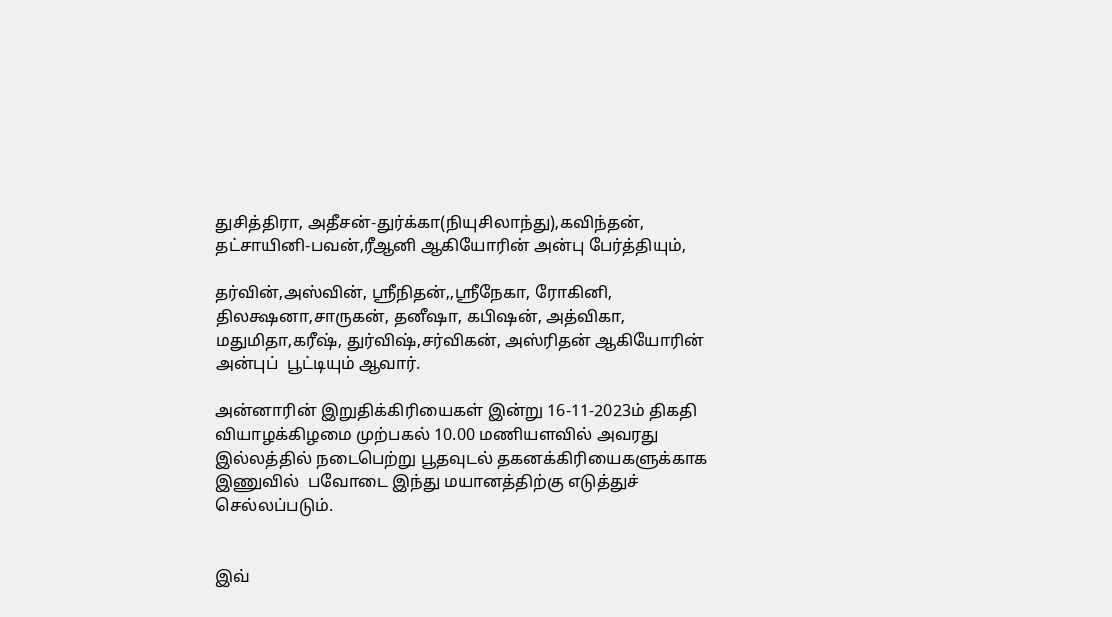துசித்திரா, அதீசன்-துர்க்கா(நியுசிலாந்து),கவிந்தன், தட்சாயினி-பவன்,ரீஆனி ஆகியோரின் அன்பு பேர்த்தியும்,

தர்வின்,அஸ்வின், ஸ்ரீநிதன்,,ஸ்ரீநேகா, ரோகினி, திலக்ஷனா,சாருகன், தனீஷா, கபிஷன், அத்விகா, மதுமிதா,கரீஷ், துர்விஷ்,சர்விகன், அஸ்ரிதன் ஆகியோரின் அன்புப்  பூட்டியும் ஆவார்.

அன்னாரின் இறுதிக்கிரியைகள் இன்று 16-11-2023ம் திகதி வியாழக்கிழமை முற்பகல் 10.00 மணியளவில் அவரது இல்லத்தில் நடைபெற்று பூதவுடல் தகனக்கிரியைகளுக்காக  இணுவில்  பவோடை இந்து மயானத்திற்கு எடுத்துச் செல்லப்படும்.


இவ்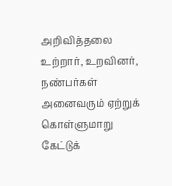அறிவித்தலை உற்றார், உறவினர், நண்பர்கள் அனைவரும் ஏற்றுக் கொள்ளுமாறு கேட்டுக்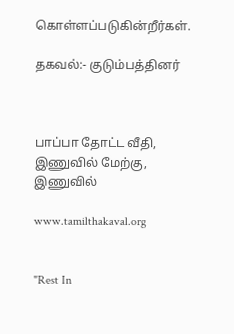கொள்ளப்படுகின்றீர்கள்.

தகவல்:- குடும்பத்தினர்



பாப்பா தோட்ட வீதி,
இணுவில் மேற்கு, இணுவில்

www.tamilthakaval.org


"Rest In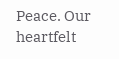Peace. Our heartfelt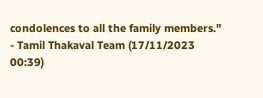condolences to all the family members."
- Tamil Thakaval Team (17/11/2023 00:39)